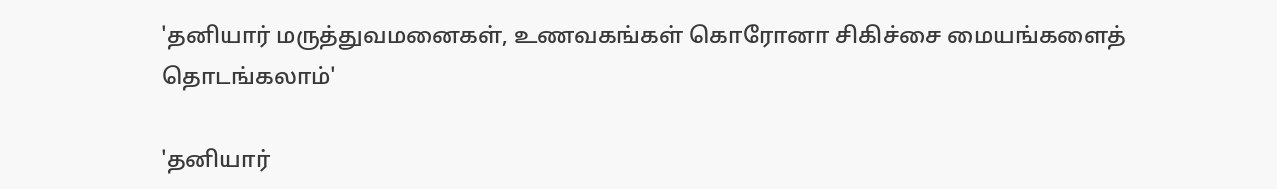'தனியார் மருத்துவமனைகள், உணவகங்கள் கொரோனா சிகிச்சை மையங்களைத் தொடங்கலாம்'

'தனியார்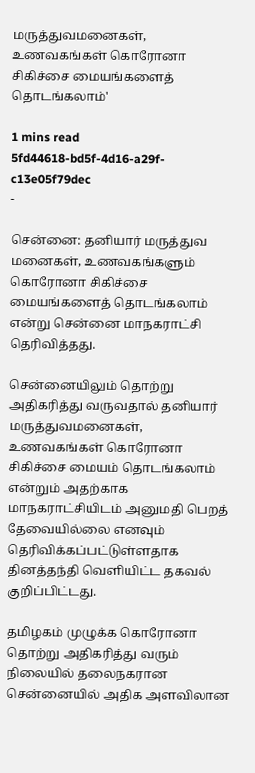மருத்துவமனைகள், உணவகங்கள் கொரோனா சிகிச்சை மையங்களைத் தொடங்கலாம்'

1 mins read
5fd44618-bd5f-4d16-a29f-c13e05f79dec
-

சென்னை: தனியார் மருத்துவ மனைகள், உணவகங்களும் கொரோனா சிகிச்சை மையங்களைத் தொடங்கலாம் என்று சென்னை மாநகராட்சி தெரிவித்தது.

சென்னையிலும் தொற்று அதிகரித்து வருவதால் தனியார் மருத்துவமனைகள், உணவகங்கள் கொரோனா சிகிச்சை மையம் தொடங்கலாம் என்றும் அதற்காக மாநகராட்சியிடம் அனுமதி பெறத் தேவையில்லை எனவும் தெரிவிக்கப்பட்டுள்ளதாக தினத்தந்தி வெளியிட்ட தகவல் குறிப்பிட்டது.

தமிழகம் முழுக்க கொரோனா தொற்று அதிகரித்து வரும் நிலையில் தலைநகரான சென்னையில் அதிக அளவிலான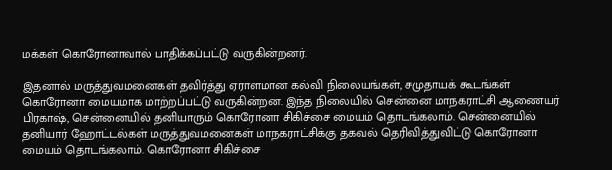மக்கள் கொரோனாவால் பாதிக்கப்பட்டு வருகின்றனர்.

இதனால் மருத்துவமனைகள் தவிர்த்து ஏராளமான கல்வி நிலையங்கள், சமுதாயக் கூடங்கள் கொரோனா மையமாக மாற்றப்பட்டு வருகின்றன. இந்த நிலையில் சென்னை மாநகராட்சி ஆணையர் பிரகாஷ், சென்னையில் தனியாரும் கொரோனா சிகிச்சை மையம் தொடங்கலாம். சென்னையில் தனியார் ஹோட்டல்கள் மருத்துவமனைகள் மாநகராட்சிக்கு தகவல் தெரிவித்துவிட்டு கொரோனா மையம் தொடங்கலாம். கொரோனா சிகிச்சை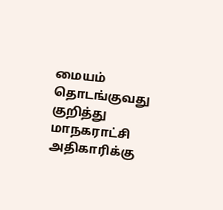மையம் தொடங்குவது குறித்து மாநகராட்சி அதிகாரிக்கு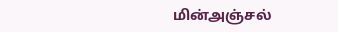மின்அஞ்சல்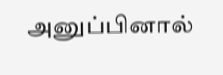அனுப்பினால்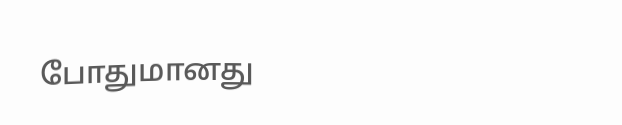போதுமானது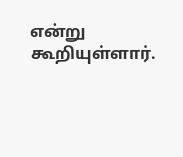என்று கூறியுள்ளார்.